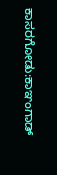ಕಾಸರಗೋಡು:ಕಾಞಂಗಾಡ್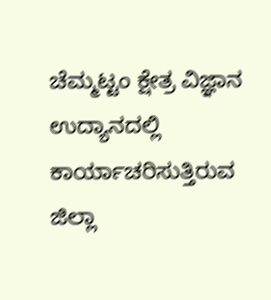ಚೆಮ್ಮಟ್ಟಂ ಕ್ಷೇತ್ರ ವಿಜ್ಞಾನ ಉದ್ಯಾನದಲ್ಲಿ ಕಾರ್ಯಾಚರಿಸುತ್ತಿರುವ ಜಿಲ್ಲಾ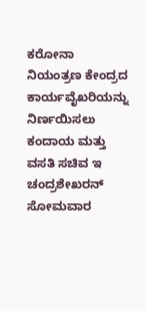ಕರೋನಾ ನಿಯಂತ್ರಣ ಕೇಂದ್ರದ ಕಾರ್ಯವೈಖರಿಯನ್ನು ನಿರ್ಣಯಿಸಲು ಕಂದಾಯ ಮತ್ತು ವಸತಿ ಸಚಿವ ಇ ಚಂದ್ರಶೇಖರನ್ ಸೋಮವಾರ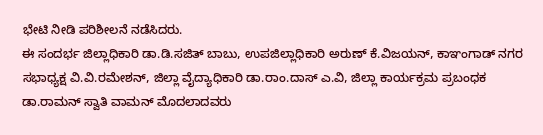ಭೇಟಿ ನೀಡಿ ಪರಿಶೀಲನೆ ನಡೆಸಿದರು.
ಈ ಸಂದರ್ಭ ಜಿಲ್ಲಾಧಿಕಾರಿ ಡಾ.ಡಿ.ಸಜಿತ್ ಬಾಬು, ಉಪಜಿಲ್ಲಾಧಿಕಾರಿ ಅರುಣ್ ಕೆ.ವಿಜಯನ್, ಕಾಞಂಗಾಡ್ ನಗರ ಸಭಾಧ್ಯಕ್ಷ ವಿ.ವಿ.ರಮೇಶನ್, ಜಿಲ್ಲಾ ವೈದ್ಯಾಧಿಕಾರಿ ಡಾ.ರಾಂ.ದಾಸ್ ಎ.ವಿ, ಜಿಲ್ಲಾ ಕಾರ್ಯಕ್ರಮ ಪ್ರಬಂಧಕ ಡಾ.ರಾಮನ್ ಸ್ವಾತಿ ವಾಮನ್ ಮೊದಲಾದವರು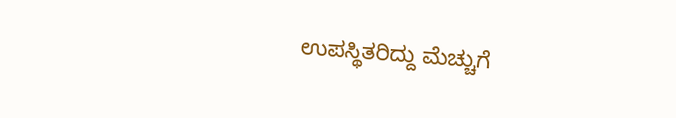ಉಪಸ್ಥಿತರಿದ್ದು ಮೆಚ್ಚುಗೆ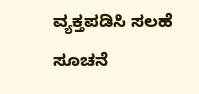ವ್ಯಕ್ತಪಡಿಸಿ ಸಲಹೆ ಸೂಚನೆ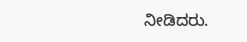ನೀಡಿದರು.